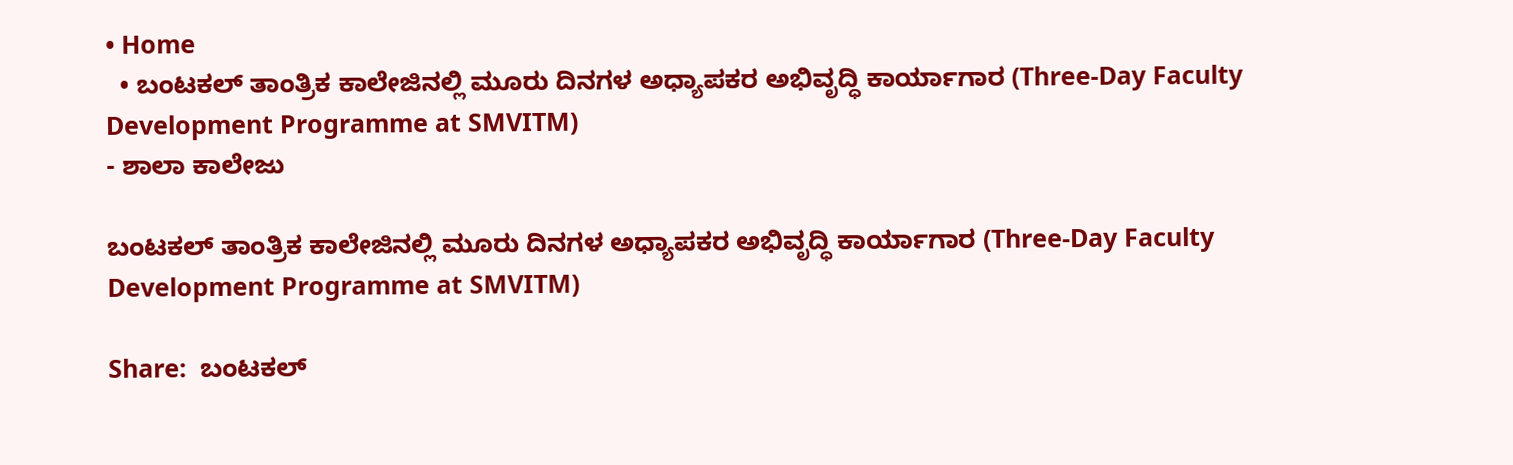• Home
  • ಬಂಟಕಲ್ ತಾಂತ್ರಿಕ ಕಾಲೇಜಿನಲ್ಲಿ ಮೂರು ದಿನಗಳ ಅಧ್ಯಾಪಕರ ಅಭಿವೃದ್ಧಿ ಕಾರ್ಯಾಗಾರ (Three-Day Faculty Development Programme at SMVITM)
- ಶಾಲಾ ಕಾಲೇಜು

ಬಂಟಕಲ್ ತಾಂತ್ರಿಕ ಕಾಲೇಜಿನಲ್ಲಿ ಮೂರು ದಿನಗಳ ಅಧ್ಯಾಪಕರ ಅಭಿವೃದ್ಧಿ ಕಾರ್ಯಾಗಾರ (Three-Day Faculty Development Programme at SMVITM)

Share:  ಬಂಟಕಲ್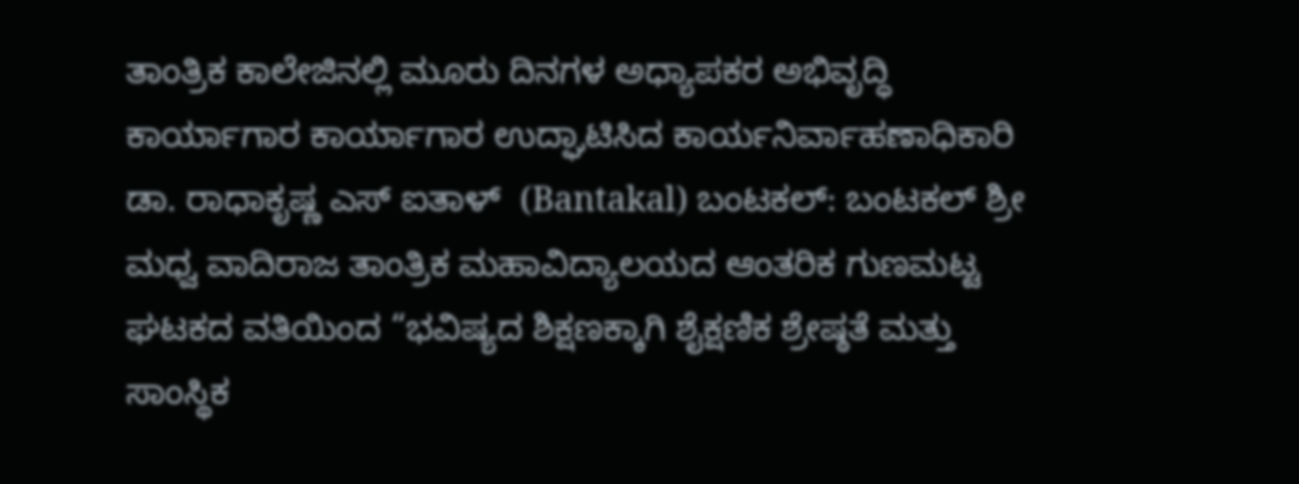ತಾಂತ್ರಿಕ ಕಾಲೇಜಿನಲ್ಲಿ ಮೂರು ದಿನಗಳ ಅಧ್ಯಾಪಕರ ಅಭಿವೃದ್ಧಿ ಕಾರ್ಯಾಗಾರ ಕಾರ್ಯಾಗಾರ ಉದ್ಘಾಟಿಸಿದ ಕಾರ್ಯನಿರ್ವಾಹಣಾಧಿಕಾರಿ ಡಾ. ರಾಧಾಕೃಷ್ಣ ಎಸ್ ಐತಾಳ್  (Bantakal) ಬಂಟಕಲ್: ಬಂಟಕಲ್ ಶ್ರೀ ಮಧ್ವ ವಾದಿರಾಜ ತಾಂತ್ರಿಕ ಮಹಾವಿದ್ಯಾಲಯದ ಆಂತರಿಕ ಗುಣಮಟ್ಟ ಘಟಕದ ವತಿಯಿಂದ “ಭವಿಷ್ಯದ ಶಿಕ್ಷಣಕ್ಕಾಗಿ ಶೈಕ್ಷಣಿಕ ಶ್ರೇಷ್ಠತೆ ಮತ್ತು ಸಾಂಸ್ಥಿಕ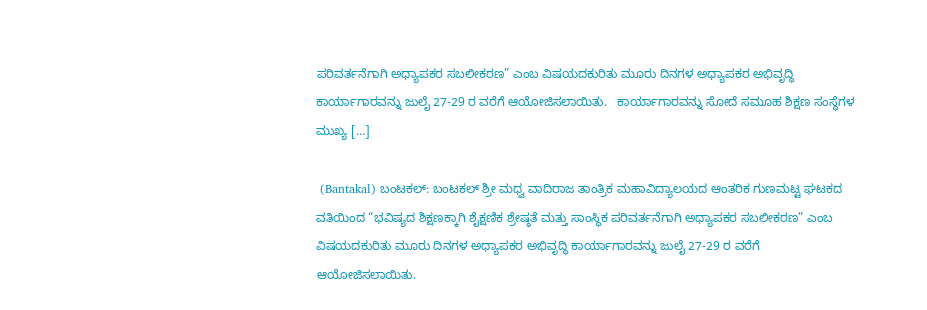ಪರಿವರ್ತನೆಗಾಗಿ ಅಧ್ಯಾಪಕರ ಸಬಲೀಕರಣ” ಎಂಬ ವಿಷಯದಕುರಿತು ಮೂರು ದಿನಗಳ ಅಧ್ಯಾಪಕರ ಅಭಿವೃದ್ಧಿ ಕಾರ್ಯಾಗಾರವನ್ನು ಜುಲೈ 27-29 ರ ವರೆಗೆ ಆಯೋಜಿಸಲಾಯಿತು.   ಕಾರ್ಯಾಗಾರವನ್ನು ಸೋದೆ ಸಮೂಹ ಶಿಕ್ಷಣ ಸಂಸ್ಥೆಗಳ ಮುಖ್ಯ […]

 (Bantakal) ಬಂಟಕಲ್: ಬಂಟಕಲ್ ಶ್ರೀ ಮಧ್ವ ವಾದಿರಾಜ ತಾಂತ್ರಿಕ ಮಹಾವಿದ್ಯಾಲಯದ ಆಂತರಿಕ ಗುಣಮಟ್ಟ ಘಟಕದ ವತಿಯಿಂದ “ಭವಿಷ್ಯದ ಶಿಕ್ಷಣಕ್ಕಾಗಿ ಶೈಕ್ಷಣಿಕ ಶ್ರೇಷ್ಠತೆ ಮತ್ತು ಸಾಂಸ್ಥಿಕ ಪರಿವರ್ತನೆಗಾಗಿ ಅಧ್ಯಾಪಕರ ಸಬಲೀಕರಣ” ಎಂಬ ವಿಷಯದಕುರಿತು ಮೂರು ದಿನಗಳ ಅಧ್ಯಾಪಕರ ಅಭಿವೃದ್ಧಿ ಕಾರ್ಯಾಗಾರವನ್ನು ಜುಲೈ 27-29 ರ ವರೆಗೆ ಆಯೋಜಿಸಲಾಯಿತು.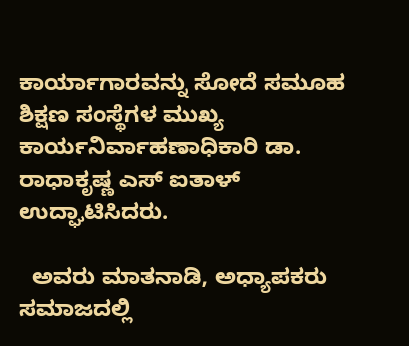ಕಾರ್ಯಾಗಾರವನ್ನು ಸೋದೆ ಸಮೂಹ ಶಿಕ್ಷಣ ಸಂಸ್ಥೆಗಳ ಮುಖ್ಯ ಕಾರ್ಯನಿರ್ವಾಹಣಾಧಿಕಾರಿ ಡಾ. ರಾಧಾಕೃಷ್ಣ ಎಸ್ ಐತಾಳ್ ಉದ್ಘಾಟಿಸಿದರು.

  ಅವರು ಮಾತನಾಡಿ, ಅಧ್ಯಾಪಕರು ಸಮಾಜದಲ್ಲಿ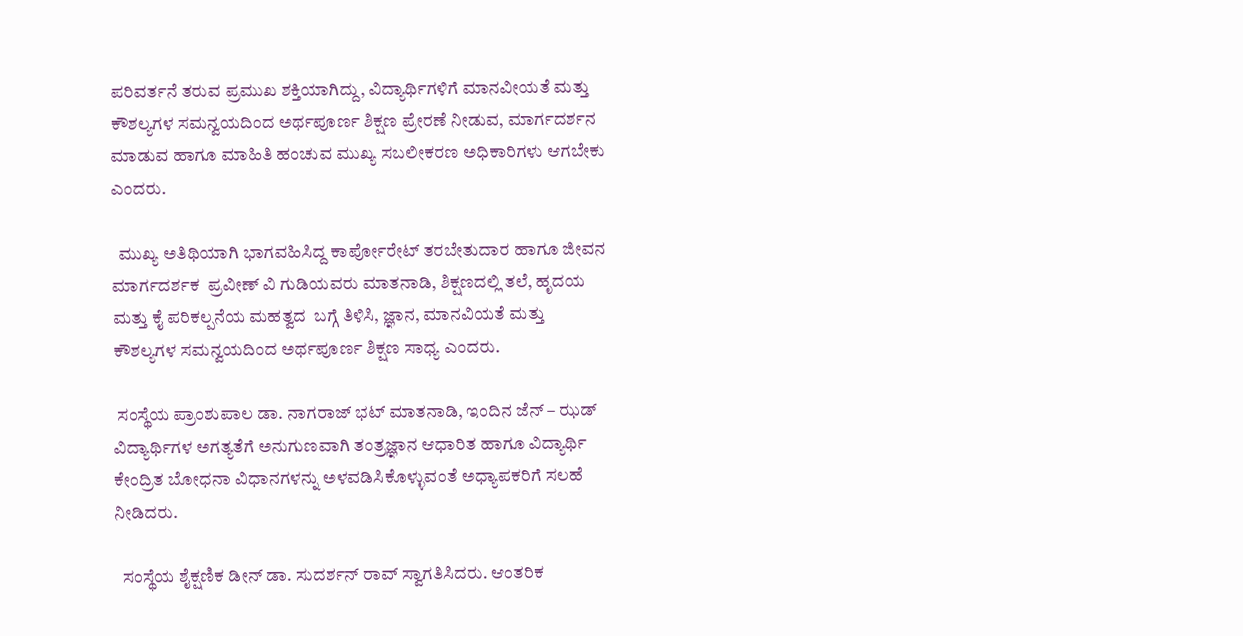ಪರಿವರ್ತನೆ ತರುವ ಪ್ರಮುಖ ಶಕ್ತಿಯಾಗಿದ್ದು, ವಿದ್ಯಾರ್ಥಿಗಳಿಗೆ ಮಾನವೀಯತೆ ಮತ್ತು ಕೌಶಲ್ಯಗಳ ಸಮನ್ವಯದಿಂದ ಅರ್ಥಪೂರ್ಣ ಶಿಕ್ಷಣ ಪ್ರೇರಣೆ ನೀಡುವ, ಮಾರ್ಗದರ್ಶನ ಮಾಡುವ ಹಾಗೂ ಮಾಹಿತಿ ಹಂಚುವ ಮುಖ್ಯ ಸಬಲೀಕರಣ ಅಧಿಕಾರಿಗಳು ಆಗಬೇಕು ಎಂದರು.

  ಮುಖ್ಯ ಅತಿಥಿಯಾಗಿ ಭಾಗವಹಿಸಿದ್ದ ಕಾರ್ಪೋರೇಟ್ ತರಬೇತುದಾರ ಹಾಗೂ ಜೀವನ ಮಾರ್ಗದರ್ಶಕ  ಪ್ರವೀಣ್ ವಿ ಗುಡಿಯವರು ಮಾತನಾಡಿ, ಶಿಕ್ಷಣದಲ್ಲಿ ತಲೆ, ಹೃದಯ ಮತ್ತು ಕೈ ಪರಿಕಲ್ಪನೆಯ ಮಹತ್ವದ  ಬಗ್ಗೆ ತಿಳಿಸಿ, ಜ್ಞಾನ, ಮಾನವಿಯತೆ ಮತ್ತು ಕೌಶಲ್ಯಗಳ ಸಮನ್ವಯದಿಂದ ಅರ್ಥಪೂರ್ಣ ಶಿಕ್ಷಣ ಸಾಧ್ಯ ಎಂದರು.

 ಸಂಸ್ಥೆಯ ಪ್ರಾಂಶುಪಾಲ ಡಾ. ನಾಗರಾಜ್ ಭಟ್ ಮಾತನಾಡಿ, ಇಂದಿನ ಜೆನ್ – ಝಡ್ ವಿದ್ಯಾರ್ಥಿಗಳ ಅಗತ್ಯತೆಗೆ ಅನುಗುಣವಾಗಿ ತಂತ್ರಜ್ಞಾನ ಆಧಾರಿತ ಹಾಗೂ ವಿದ್ಯಾರ್ಥಿ ಕೇಂದ್ರಿತ ಬೋಧನಾ ವಿಧಾನಗಳನ್ನು ಅಳವಡಿಸಿಕೊಳ್ಳುವಂತೆ ಅಧ್ಯಾಪಕರಿಗೆ ಸಲಹೆ ನೀಡಿದರು.

  ಸಂಸ್ಥೆಯ ಶೈಕ್ಷಣಿಕ ಡೀನ್ ಡಾ. ಸುದರ್ಶನ್ ರಾವ್ ಸ್ವಾಗತಿಸಿದರು. ಆಂತರಿಕ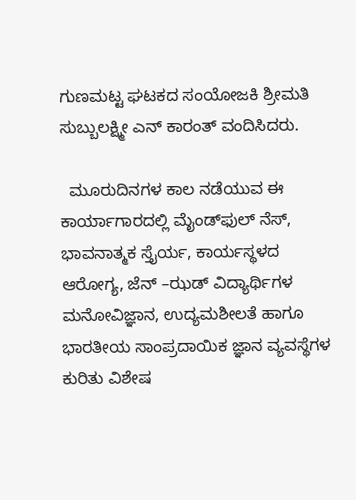ಗುಣಮಟ್ಟ ಘಟಕದ ಸಂಯೋಜಕಿ ಶ್ರೀಮತಿ ಸುಬ್ಬುಲಕ್ಷ್ಮೀ ಎನ್ ಕಾರಂತ್ ವಂದಿಸಿದರು.

  ಮೂರುದಿನಗಳ ಕಾಲ ನಡೆಯುವ ಈ ಕಾರ್ಯಾಗಾರದಲ್ಲಿ ಮೈಂಡ್‌ಫುಲ್ ನೆಸ್, ಭಾವನಾತ್ಮಕ ಸ್ತೈರ್ಯ, ಕಾರ್ಯಸ್ಥಳದ ಆರೋಗ್ಯ, ಜೆನ್ –ಝಡ್ ವಿದ್ಯಾರ್ಥಿಗಳ ಮನೋವಿಜ್ಞಾನ, ಉದ್ಯಮಶೀಲತೆ ಹಾಗೂ ಭಾರತೀಯ ಸಾಂಪ್ರದಾಯಿಕ ಜ್ಞಾನ ವ್ಯವಸ್ಥೆಗಳ ಕುರಿತು ವಿಶೇಷ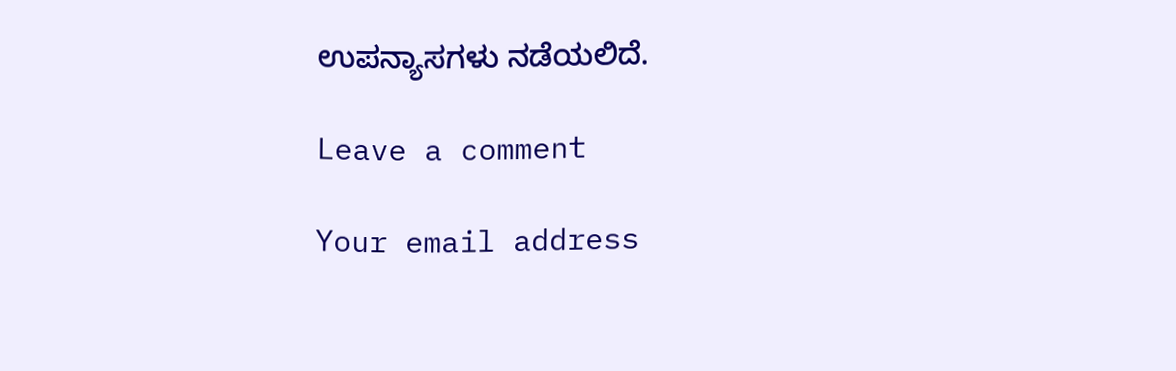ಉಪನ್ಯಾಸಗಳು ನಡೆಯಲಿದೆ.

Leave a comment

Your email address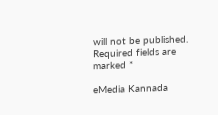will not be published. Required fields are marked *

eMedia Kannada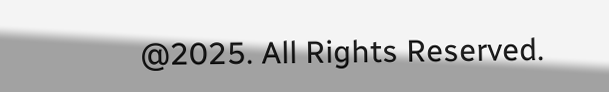@2025. All Rights Reserved.